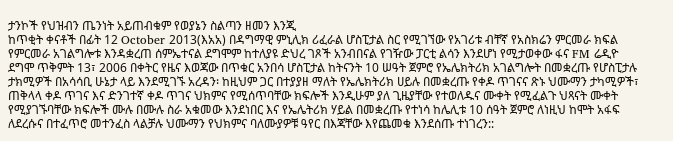ታንኮች የህዝብን ጤንነት አይጠብቁም የወያኔን ስልጣን ዘመን እንጂ
ከጥቂት ቀናቶች በፊት 12 October 2013(እአአ) በዳግማዊ ምኒሊክ ሪፈራል ሆስፒታል ስር የሚገኘው የአገሪቱ ብቸኛ የአስክሬን ምርመራ ክፍል የምርመራ አገልግሎቱ እንዳቋረጠ ሰምኤተናል ደግሞም ከተለያዩ ድህረ ገጾች አንብበናል የገዥው ፓርቲ ልሳን እንደሆነ የሚታወቀው ፋና FM ሬዲዮ ደግሞ ጥቅምት 13፣ 2006 በቀትር የዜና እወጃው በጥቁር አንበሳ ሆስፒታል ከትናንት 10 ሠዓት ጀምሮ የኤሌክትሪክ አገልግሎት በመቋረጡ የሆስፒታሉ ታክሚዎች በአሳሳቢ ሁኔታ ላይ እንደሚገኙ አረዳን፡ ከዚህም ጋር በተያያዘ ማለት የኤሌክትሪክ ሀይሉ በመቋረጡ የቀዶ ጥገናና ጽኑ ህሙማን ታካሚዎች፣ ጠቅላላ ቀዶ ጥገና እና ድንገተኛ ቀዶ ጥገና ህክምና የሚሰጥባቸው ክፍሎች እንዲሁም ያለ ጊዜያቸው የተወለዱና ሙቀት የሚፈልጉ ህጻናት ሙቀት የሚያገኙባቸው ክፍሎች ሙሉ በሙሉ ስራ አቁመው እንደነበር እና የኤሌትሪክ ሃይል በመቋረጡ የተነሳ ከሌሊቱ 10 ሰዓት ጀምሮ ለነዚህ ከሞት አፋፍ ለደረሱና በተፈጥሮ መተንፈስ ላልቻሉ ህሙማን የህክምና ባለሙያዎቹ ዓየር በእጃቸው እየጨመቁ እንደሰጡ ተነገረን::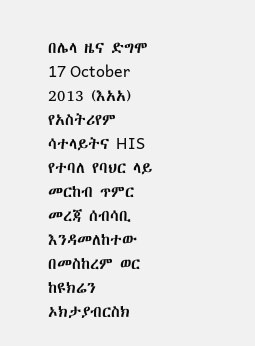በሌላ ዜና ድግሞ 17 October 2013 (እአአ) የአስትሪየም ሳተላይትና HIS የተባለ የባህር ላይ መርከብ ጥምር መረጃ ሰብሳቢ እንዳመለከተው በመስከረም ወር ከዩክሬን ኦክታያብርስክ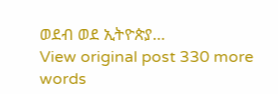ወደብ ወደ ኢትዮጵያ…
View original post 330 more words